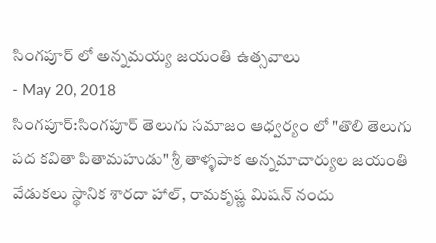సింగపూర్ లో అన్నమయ్య జయంతి ఉత్సవాలు
- May 20, 2018
సింగపూర్:సింగపూర్ తెలుగు సమాజం ఆధ్వర్యం లో "తొలి తెలుగు పద కవితా పితామహుడు" శ్రీ తాళ్ళపాక అన్నమాచార్యుల జయంతి వేడుకలు స్థానిక శారదా హాల్, రామకృష్ణ మిషన్ నందు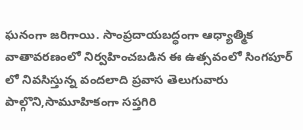ఘనంగా జరిగాయి. సాంప్రదాయబద్ధంగా ఆధ్యాత్మిక వాతావరణంలో నిర్వహించబడిన ఈ ఉత్సవంలో సింగపూర్ లో నివసిస్తున్న వందలాది ప్రవాస తెలుగువారు పాల్గొని,సామూహికంగా సప్తగిరి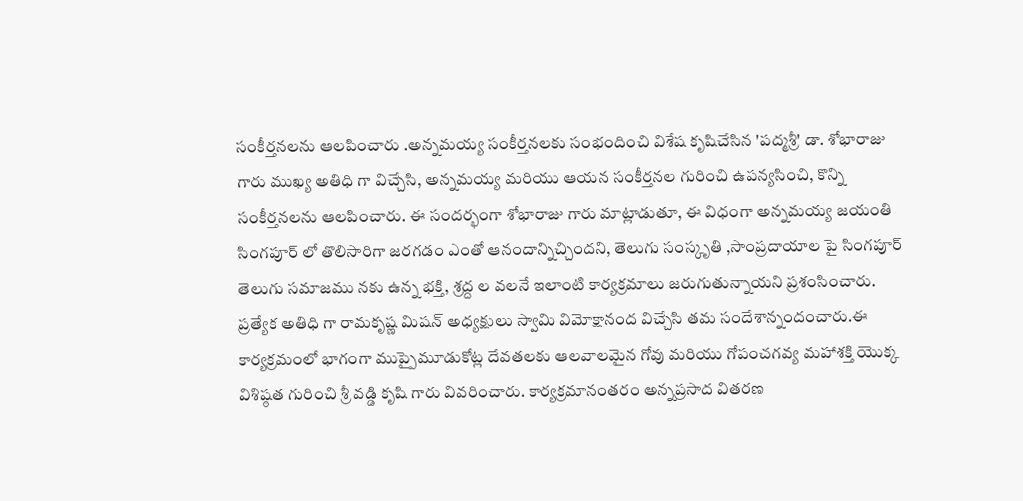సంకీర్తనలను ఆలపించారు .అన్నమయ్య సంకీర్తనలకు సంభందించి విశేష కృషిచేసిన 'పద్మశ్రీ' డా. శోభారాజు గారు ముఖ్య అతిధి గా విచ్చేసి, అన్నమయ్య మరియు ఆయన సంకీర్తనల గురించి ఉపన్యసించి, కొన్ని సంకీర్తనలను ఆలపించారు. ఈ సందర్భంగా శోభారాజు గారు మాట్లాడుతూ, ఈ విధంగా అన్నమయ్య జయంతి సింగపూర్ లో తొలిసారిగా జరగడం ఎంతో ఆనందాన్నిచ్చిందని, తెలుగు సంస్కృతి ,సాంప్రదాయాల పై సింగపూర్ తెలుగు సమాజము నకు ఉన్న భక్తి, శ్రద్ద ల వలనే ఇలాంటి కార్యక్రమాలు జరుగుతున్నాయని ప్రశంసించారు. ప్రత్యేక అతిధి గా రామకృష్ణ మిషన్ అధ్యక్షులు స్వామి విమోక్షానంద విచ్చేసి తమ సందేశాన్నందంచారు.ఈ కార్యక్రమంలో భాగంగా ముప్పైమూడుకోట్ల దేవతలకు ఆలవాలమైన గోవు మరియు గోపంచగవ్య మహాశక్తి యొక్క విశిష్ఠత గురించి శ్రీ వడ్డి కృషి గారు వివరించారు. కార్యక్రమానంతరం అన్నప్రసాద వితరణ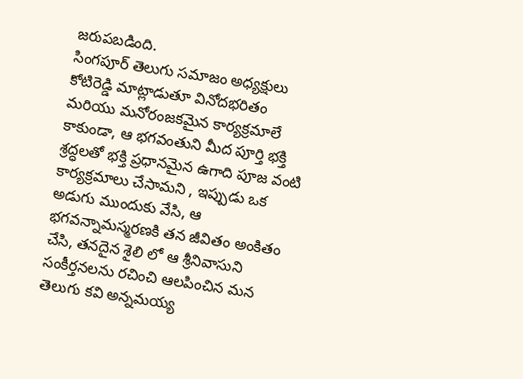జరుపబడింది.
సింగపూర్ తెలుగు సమాజం అధ్యక్షులు కోటిరెడ్డి మాట్లాడుతూ వినోదభరితం మరియు మనోరంజకమైన కార్యక్రమాలే కాకుండా, ఆ భగవంతుని మీద పూర్తి భక్తి శ్రద్ధలతో భక్తి ప్రధానమైన ఉగాది పూజ వంటి కార్యక్రమాలు చేసామని , ఇప్పుడు ఒక అడుగు ముందుకు వేసి, ఆ భగవన్నామస్మరణకి తన జీవితం అంకితం చేసి, తనదైన శైలి లో ఆ శ్రీనివాసుని సంకీర్తనలను రచించి ఆలపించిన మన తెలుగు కవి అన్నమయ్య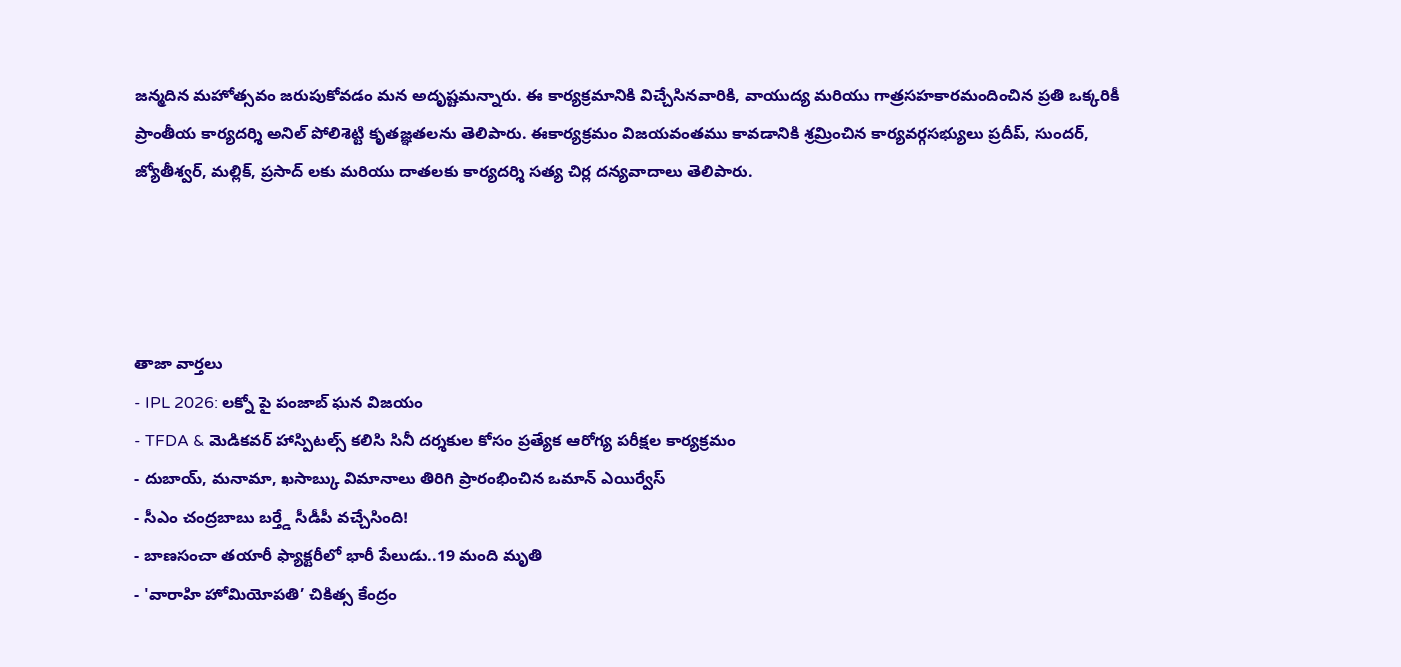జన్మదిన మహోత్సవం జరుపుకోవడం మన అదృష్టమన్నారు. ఈ కార్యక్రమానికి విచ్చేసినవారికి, వాయుద్య మరియు గాత్రసహకారమందించిన ప్రతి ఒక్కరికీ ప్రాంతీయ కార్యదర్శి అనిల్ పోలిశెట్టి కృతజ్ఞతలను తెలిపారు. ఈకార్యక్రమం విజయవంతము కావడానికి శ్రమ్రించిన కార్యవర్గసభ్యులు ప్రదీప్, సుందర్, జ్యోతీశ్వర్, మల్లిక్, ప్రసాద్ లకు మరియు దాతలకు కార్యదర్శి సత్య చిర్ల దన్యవాదాలు తెలిపారు.




తాజా వార్తలు
- IPL 2026: లక్నో పై పంజాబ్ ఘన విజయం
- TFDA & మెడికవర్ హాస్పిటల్స్ కలిసి సినీ దర్శకుల కోసం ప్రత్యేక ఆరోగ్య పరీక్షల కార్యక్రమం
- దుబాయ్, మనామా, ఖసాబ్కు విమానాలు తిరిగి ప్రారంభించిన ఒమాన్ ఎయిర్వేస్
- సీఎం చంద్రబాబు బర్త్డే సీడీపీ వచ్చేసింది!
- బాణసంచా తయారీ ఫ్యాక్టరీలో భారీ పేలుడు..19 మంది మృతి
- 'వారాహి హోమియోపతి’ చికిత్స కేంద్రం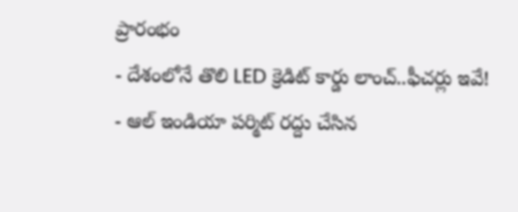ప్రారంభం
- దేశంలోనే తొలి LED క్రెడిట్ కార్డు లాంచ్..ఫీచర్లు ఇవే!
- ఆల్ ఇండియా పర్మిట్ రద్దు చేసిన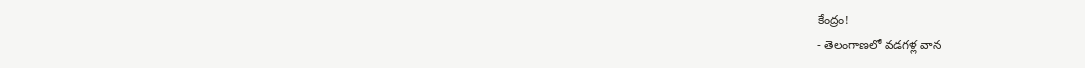కేంద్రం!
- తెలంగాణలో వడగళ్ల వాన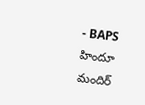- BAPS హిందూ మందిర్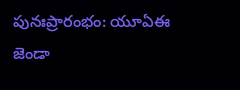పునఃప్రారంభం: యూఏఈ జెండా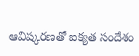ఆవిష్కరణతో ఐక్యత సందేశం